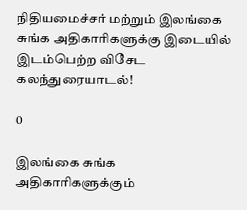நிதியமைச்சர் மற்றும் இலங்கை சுங்க அதிகாரிகளுக்கு இடையில் இடம்பெற்ற விசேட கலந்துரையாடல்!

0

இலங்கை சுங்க அதிகாரிகளுக்கும்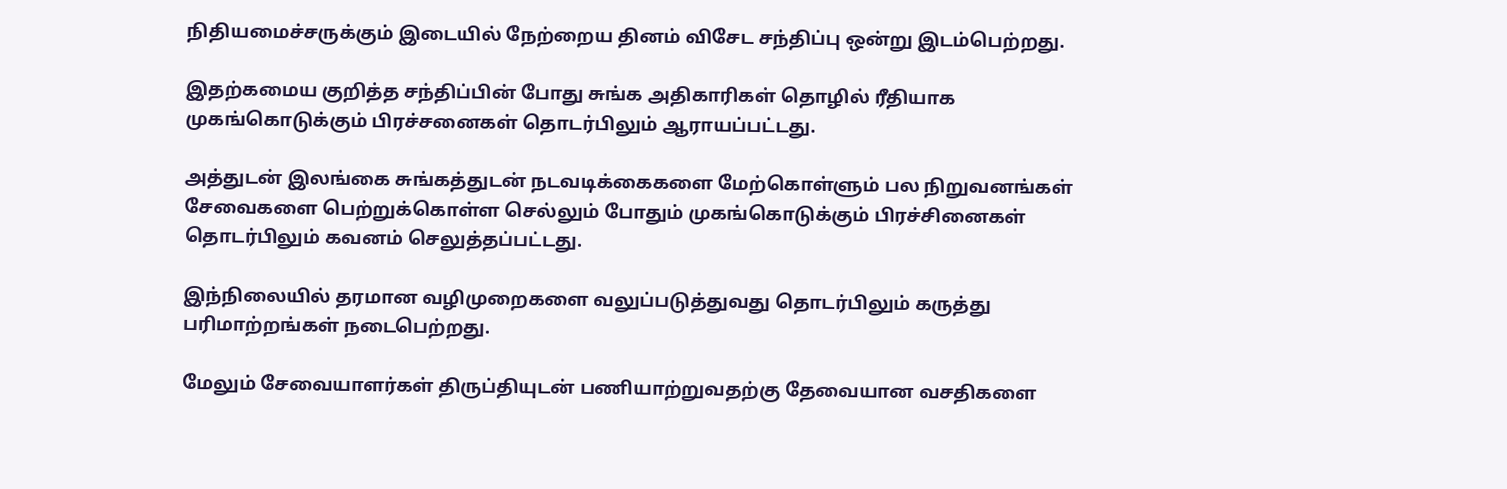நிதியமைச்சருக்கும் இடையில் நேற்றைய தினம் விசேட சந்திப்பு ஒன்று இடம்பெற்றது.

இதற்கமைய குறித்த சந்திப்பின் போது சுங்க அதிகாரிகள் தொழில் ரீதியாக முகங்கொடுக்கும் பிரச்சனைகள் தொடர்பிலும் ஆராயப்பட்டது.

அத்துடன் இலங்கை சுங்கத்துடன் நடவடிக்கைகளை மேற்கொள்ளும் பல நிறுவனங்கள் சேவைகளை பெற்றுக்கொள்ள செல்லும் போதும் முகங்கொடுக்கும் பிரச்சினைகள் தொடர்பிலும் கவனம் செலுத்தப்பட்டது.

இந்நிலையில் தரமான வழிமுறைகளை வலுப்படுத்துவது தொடர்பிலும் கருத்து பரிமாற்றங்கள் நடைபெற்றது.

மேலும் சேவையாளர்கள் திருப்தியுடன் பணியாற்றுவதற்கு தேவையான வசதிகளை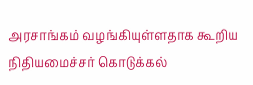அரசாங்கம் வழங்கியுள்ளதாக கூறிய நிதியமைச்சர் கொடுக்கல்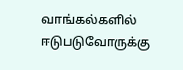வாங்கல்களில் ஈடுபடுவோருக்கு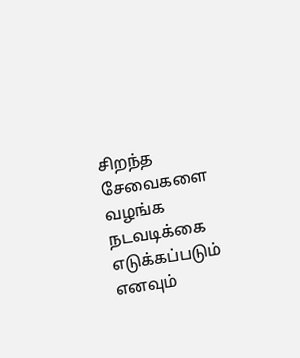சிறந்த சேவைகளை வழங்க நடவடிக்கை எடுக்கப்படும் எனவும்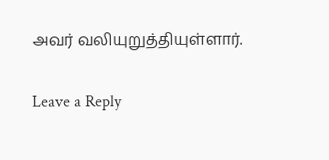அவர் வலியுறுத்தியுள்ளார்.

Leave a Reply